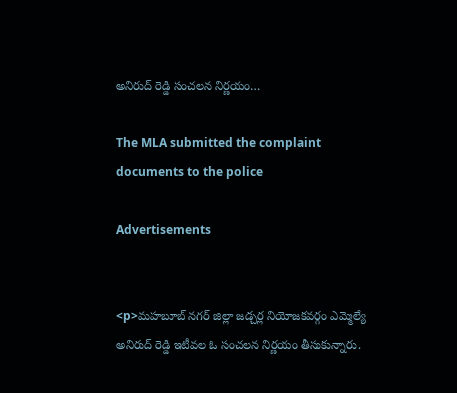అనిరుద్ రెడ్డి సంచలన నిర్ణయం…

The MLA submitted the complaint documents to the police

Advertisements


<p>మహబూబ్ నగర్ జిల్లా జడ్చర్ల నియోజకవర్గం ఎమ్మెల్యే అనిరుద్ రెడ్డి ఇటీవల ఓ సంచలన నిర్ణయం తీసుకున్నారు.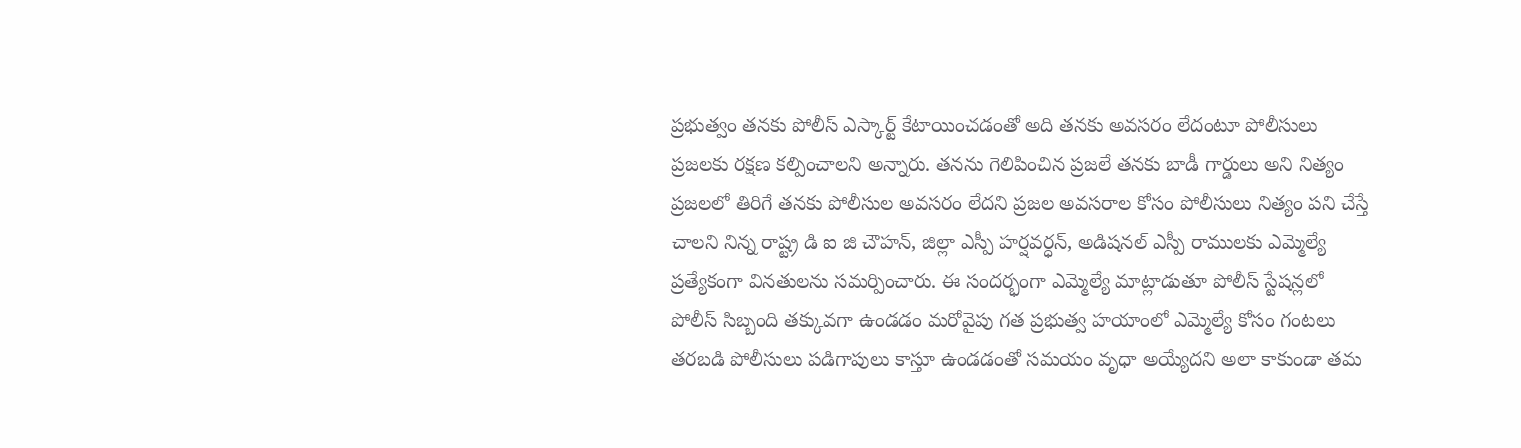ప్రభుత్వం తనకు పోలీస్ ఎస్కార్ట్ కేటాయించడంతో అది తనకు అవసరం లేదంటూ పోలీసులు ప్రజలకు రక్షణ కల్పించాలని అన్నారు. తనను గెలిపించిన ప్రజలే తనకు బాడీ గార్డులు అని నిత్యం ప్రజలలో తిరిగే తనకు పోలీసుల అవసరం లేదని ప్రజల అవసరాల కోసం పోలీసులు నిత్యం పని చేస్తే చాలని నిన్న రాష్ట్ర డి ఐ జి చౌహన్, జిల్లా ఎస్పీ హర్షవర్ధన్, అడిషనల్ ఎస్పీ రాములకు ఎమ్మెల్యే ప్రత్యేకంగా వినతులను సమర్పించారు. ఈ సందర్భంగా ఎమ్మెల్యే మాట్లాడుతూ పోలీస్ స్టేషన్లలో పోలీస్ సిబ్బంది తక్కువగా ఉండడం మరోవైపు గత ప్రభుత్వ హయాంలో ఎమ్మెల్యే కోసం గంటలు తరబడి పోలీసులు పడిగాపులు కాస్తూ ఉండడంతో సమయం వృధా అయ్యేదని అలా కాకుండా తమ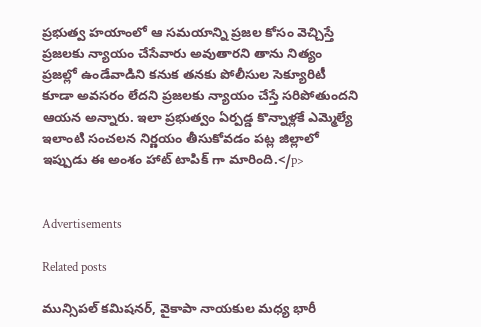ప్రభుత్వ హయాంలో ఆ సమయాన్ని ప్రజల కోసం వెచ్చిస్తే ప్రజలకు న్యాయం చేసేవారు అవుతారని తాను నిత్యం ప్రజల్లో ఉండేవాడిని కనుక తనకు పోలీసుల సెక్యూరిటీ కూడా అవసరం లేదని ప్రజలకు న్యాయం చేస్తే సరిపోతుందని ఆయన అన్నారు. ఇలా ప్రభుత్వం ఏర్పడ్డ కొన్నాళ్లకే ఎమ్మెల్యే ఇలాంటి సంచలన నిర్ణయం తీసుకోవడం పట్ల జిల్లాలో ఇప్పుడు ఈ అంశం హాట్ టాపిక్ గా మారింది.</p>


Advertisements

Related posts

మున్సిపల్ కమిషనర్, వైకాపా నాయకుల మధ్య భారీ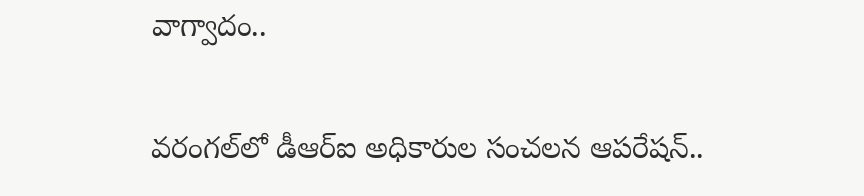వాగ్వాదం..

వరంగల్‌లో డీఆర్‌ఐ అధికారుల సంచలన ఆపరేషన్..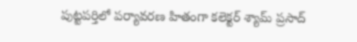పుట్టపర్తిలో పర్యావరణ హితంగా కలెక్టర్ శ్యామ్ ప్రసాద్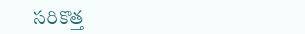సరికొత్త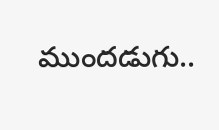ముందడుగు..